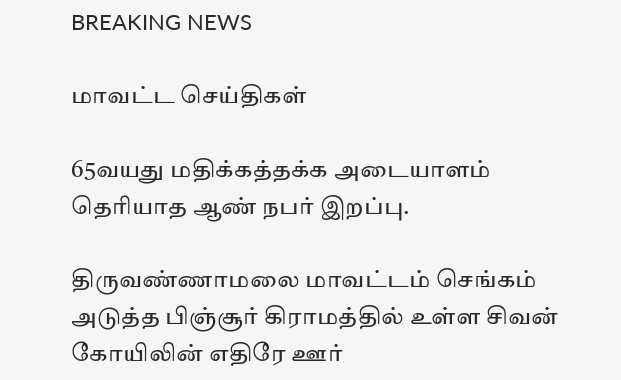BREAKING NEWS

மாவட்ட செய்திகள்

65வயது மதிக்கத்தக்க அடையாளம் தெரியாத ஆண் நபர் இறப்பு.

திருவண்ணாமலை மாவட்டம் செங்கம் அடுத்த பிஞ்சூர் கிராமத்தில் உள்ள சிவன் கோயிலின் எதிரே ஊர்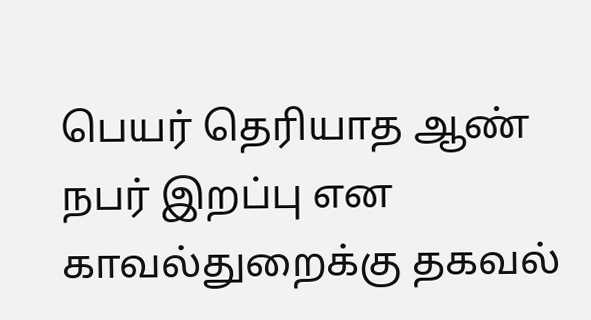பெயர் தெரியாத ஆண் நபர் இறப்பு என காவல்துறைக்கு தகவல்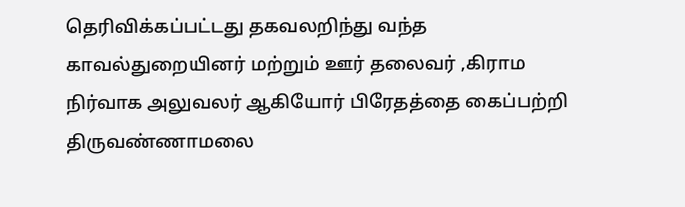தெரிவிக்கப்பட்டது தகவலறிந்து வந்த காவல்துறையினர் மற்றும் ஊர் தலைவர் ,கிராம நிர்வாக அலுவலர் ஆகியோர் பிரேதத்தை கைப்பற்றி திருவண்ணாமலை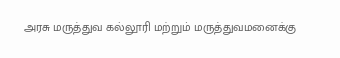அரசு மருத்துவ கல்லூரி மற்றும் மருத்துவமனைக்கு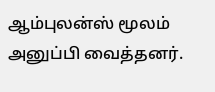ஆம்புலன்ஸ் மூலம் அனுப்பி வைத்தனர்.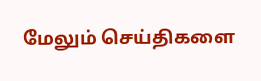மேலும் செய்திகளை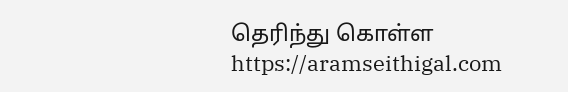தெரிந்து கொள்ள https://aramseithigal.com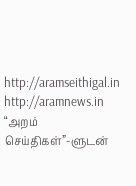http://aramseithigal.in  http://aramnews.in “அறம் செய்திகள்”-ளுடன்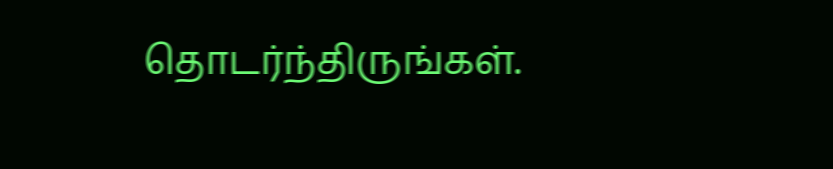தொடர்ந்திருங்கள்.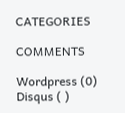CATEGORIES

COMMENTS

Wordpress (0)
Disqus ( )